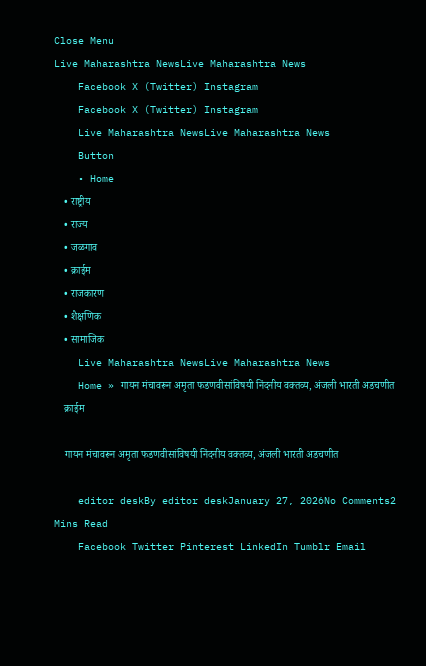Close Menu
Live Maharashtra NewsLive Maharashtra News
    Facebook X (Twitter) Instagram
    Facebook X (Twitter) Instagram
    Live Maharashtra NewsLive Maharashtra News
    Button
    • Home
    • राष्ट्रीय
    • राज्य
    • जळगाव
    • क्राईम
    • राजकारण
    • शैक्षणिक
    • सामाजिक
    Live Maharashtra NewsLive Maharashtra News
    Home » गायन मंचावरून अमृता फडणवीसांविषयी निंदनीय वक्तव्य, अंजली भारती अडचणीत
    क्राईम

    गायन मंचावरून अमृता फडणवीसांविषयी निंदनीय वक्तव्य, अंजली भारती अडचणीत

    editor deskBy editor deskJanuary 27, 2026No Comments2 Mins Read
    Facebook Twitter Pinterest LinkedIn Tumblr Email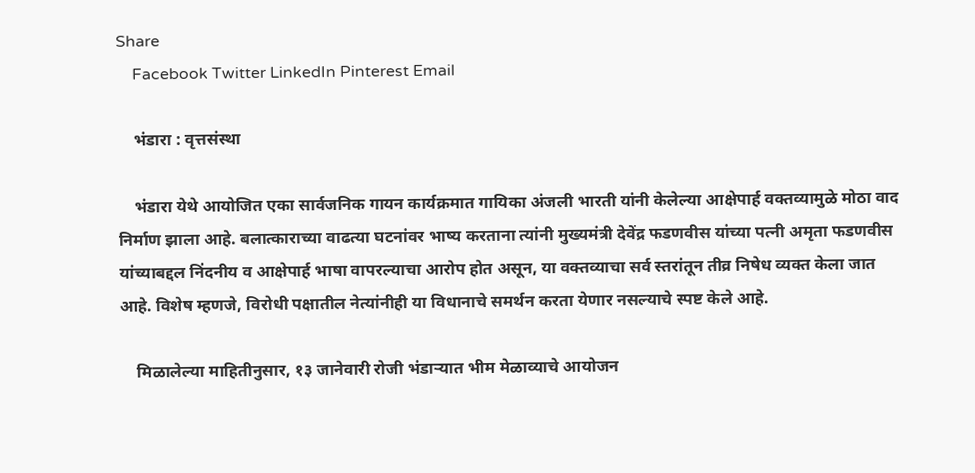Share
    Facebook Twitter LinkedIn Pinterest Email

    भंडारा : वृत्तसंस्था

    भंडारा येथे आयोजित एका सार्वजनिक गायन कार्यक्रमात गायिका अंजली भारती यांनी केलेल्या आक्षेपार्ह वक्तव्यामुळे मोठा वाद निर्माण झाला आहे. बलात्काराच्या वाढत्या घटनांवर भाष्य करताना त्यांनी मुख्यमंत्री देवेंद्र फडणवीस यांच्या पत्नी अमृता फडणवीस यांच्याबद्दल निंदनीय व आक्षेपार्ह भाषा वापरल्याचा आरोप होत असून, या वक्तव्याचा सर्व स्तरांतून तीव्र निषेध व्यक्त केला जात आहे. विशेष म्हणजे, विरोधी पक्षातील नेत्यांनीही या विधानाचे समर्थन करता येणार नसल्याचे स्पष्ट केले आहे.

    मिळालेल्या माहितीनुसार, १३ जानेवारी रोजी भंडाऱ्यात भीम मेळाव्याचे आयोजन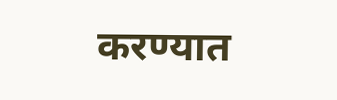करण्यात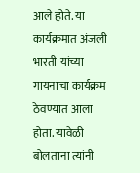आले होते. या कार्यक्रमात अंजली भारती यांच्या गायनाचा कार्यक्रम ठेवण्यात आला होता. यावेळी बोलताना त्यांनी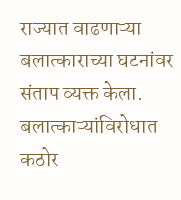राज्यात वाढणाऱ्या बलात्काराच्या घटनांवर संताप व्यक्त केला. बलात्काऱ्यांविरोधात कठोर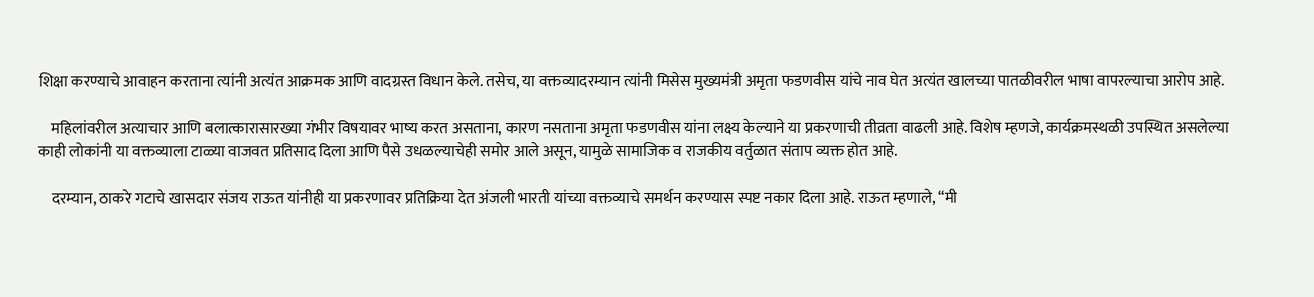शिक्षा करण्याचे आवाहन करताना त्यांनी अत्यंत आक्रमक आणि वादग्रस्त विधान केले. तसेच, या वक्तव्यादरम्यान त्यांनी मिसेस मुख्यमंत्री अमृता फडणवीस यांचे नाव घेत अत्यंत खालच्या पातळीवरील भाषा वापरल्याचा आरोप आहे.

    महिलांवरील अत्याचार आणि बलात्कारासारख्या गंभीर विषयावर भाष्य करत असताना, कारण नसताना अमृता फडणवीस यांना लक्ष्य केल्याने या प्रकरणाची तीव्रता वाढली आहे. विशेष म्हणजे, कार्यक्रमस्थळी उपस्थित असलेल्या काही लोकांनी या वक्तव्याला टाळ्या वाजवत प्रतिसाद दिला आणि पैसे उधळल्याचेही समोर आले असून, यामुळे सामाजिक व राजकीय वर्तुळात संताप व्यक्त होत आहे.

    दरम्यान, ठाकरे गटाचे खासदार संजय राऊत यांनीही या प्रकरणावर प्रतिक्रिया देत अंजली भारती यांच्या वक्तव्याचे समर्थन करण्यास स्पष्ट नकार दिला आहे. राऊत म्हणाले, “मी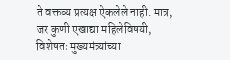ते वक्तव्य प्रत्यक्ष ऐकलेले नाही. मात्र, जर कुणी एखाद्या महिलेविषयी, विशेषतः मुख्यमंत्र्यांच्या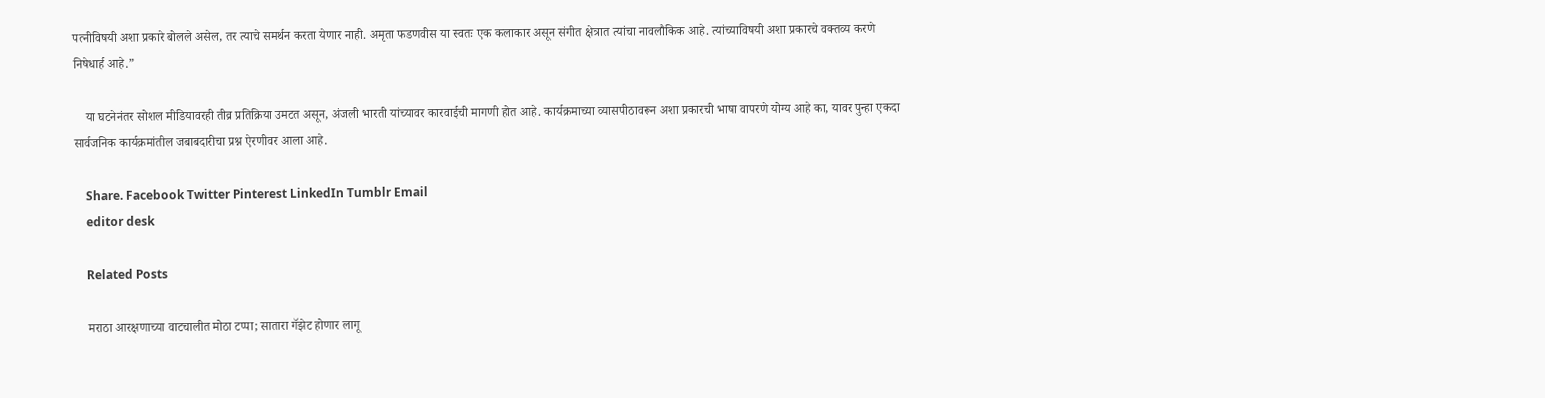पत्नीविषयी अशा प्रकारे बोलले असेल, तर त्याचे समर्थन करता येणार नाही. अमृता फडणवीस या स्वतः एक कलाकार असून संगीत क्षेत्रात त्यांचा नावलौकिक आहे. त्यांच्याविषयी अशा प्रकारचे वक्तव्य करणे निषेधार्ह आहे.”

    या घटनेनंतर सोशल मीडियावरही तीव्र प्रतिक्रिया उमटत असून, अंजली भारती यांच्यावर कारवाईची मागणी होत आहे. कार्यक्रमाच्या व्यासपीठावरून अशा प्रकारची भाषा वापरणे योग्य आहे का, यावर पुन्हा एकदा सार्वजनिक कार्यक्रमांतील जबाबदारीचा प्रश्न ऐरणीवर आला आहे.

    Share. Facebook Twitter Pinterest LinkedIn Tumblr Email
    editor desk

    Related Posts

    मराठा आरक्षणाच्या वाटचालीत मोठा टप्पा; सातारा गॅझेट होणार लागू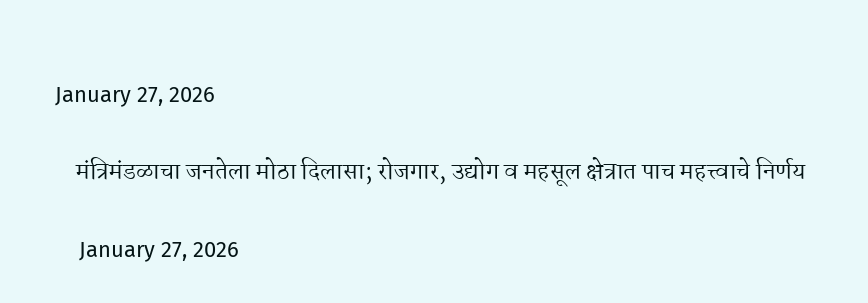January 27, 2026

    मंत्रिमंडळाचा जनतेला मोठा दिलासा; रोजगार, उद्योग व महसूल क्षेत्रात पाच महत्त्वाचे निर्णय

    January 27, 2026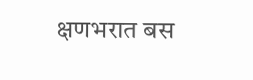क्षणभरात बस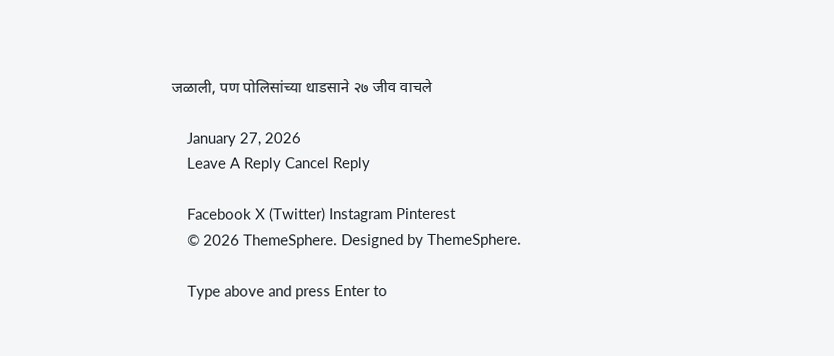जळाली, पण पोलिसांच्या धाडसाने २७ जीव वाचले

    January 27, 2026
    Leave A Reply Cancel Reply

    Facebook X (Twitter) Instagram Pinterest
    © 2026 ThemeSphere. Designed by ThemeSphere.

    Type above and press Enter to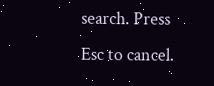search. Press Esc to cancel.